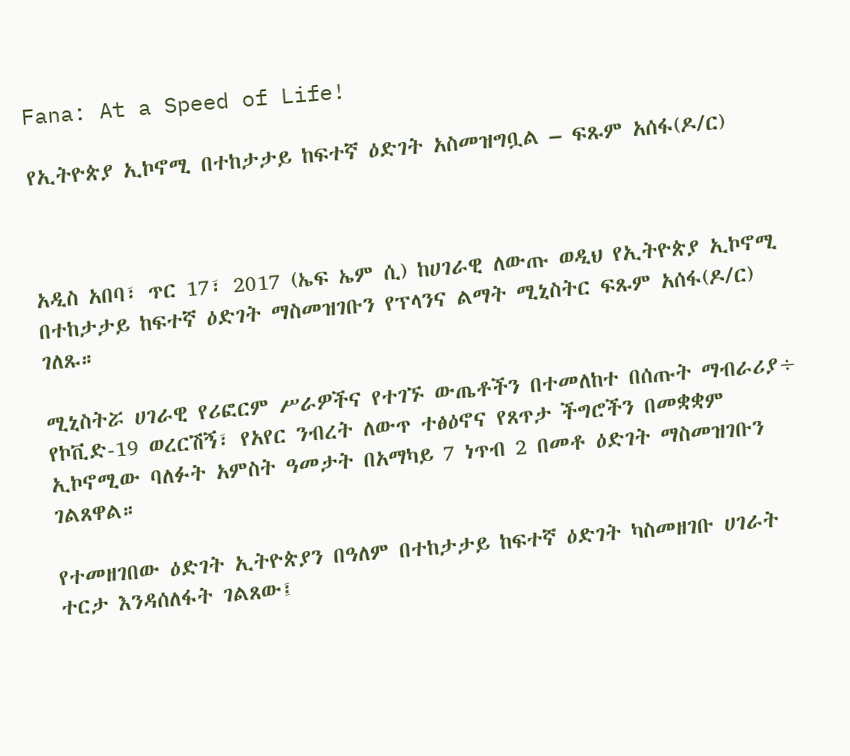Fana: At a Speed of Life!

የኢትዮጵያ ኢኮኖሚ በተከታታይ ከፍተኛ ዕድገት አስመዝግቧል – ፍጹም አሰፋ(ዶ/ር)



አዲስ አበባ፣ ጥር 17፣ 2017 (ኤፍ ኤም ሲ) ከሀገራዊ ለውጡ ወዲህ የኢትዮጵያ ኢኮኖሚ በተከታታይ ከፍተኛ ዕድገት ማስመዝገቡን የፕላንና ልማት ሚኒስትር ፍጹም አሰፋ(ዶ/ር) ገለጹ።

ሚኒስትሯ ሀገራዊ የሪፎርም ሥራዎችና የተገኙ ውጤቶችን በተመለከተ በሰጡት ማብራሪያ÷ የኮቪድ-19 ወረርሽኝ፣ የአየር ንብረት ለውጥ ተፅዕኖና የጸጥታ ችግሮችን በመቋቋም ኢኮኖሚው ባለፉት አምስት ዓመታት በአማካይ 7 ነጥብ 2 በመቶ ዕድገት ማስመዝገቡን ገልጸዋል።

የተመዘገበው ዕድገት ኢትዮጵያን በዓለም በተከታታይ ከፍተኛ ዕድገት ካስመዘገቡ ሀገራት ተርታ እንዳሰለፋት ገልጸው፤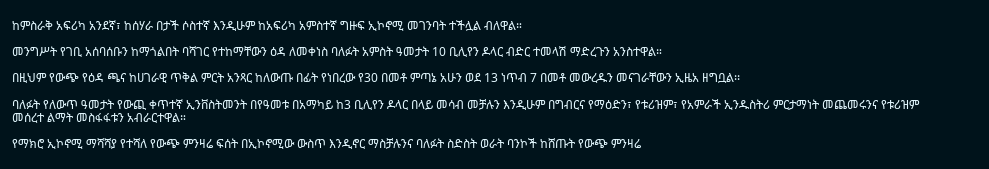ከምስራቅ አፍሪካ አንደኛ፣ ከሰሃራ በታች ሶስተኛ እንዲሁም ከአፍሪካ አምስተኛ ግዙፍ ኢኮኖሚ መገንባት ተችሏል ብለዋል።

መንግሥት የገቢ አሰባሰቡን ከማጎልበት ባሻገር የተከማቸውን ዕዳ ለመቀነስ ባለፉት አምስት ዓመታት 10 ቢሊየን ዶላር ብድር ተመላሽ ማድረጉን አንስተዋል።

በዚህም የውጭ የዕዳ ጫና ከሀገራዊ ጥቅል ምርት አንጻር ከለውጡ በፊት የነበረው የ30 በመቶ ምጣኔ አሁን ወደ 13 ነጥብ 7 በመቶ መውረዱን መናገራቸውን ኢዜአ ዘግቧል፡፡

ባለፉት የለውጥ ዓመታት የውጪ ቀጥተኛ ኢንቨስትመንት በየዓመቱ በአማካይ ከ3 ቢሊየን ዶላር በላይ መሳብ መቻሉን እንዲሁም በግብርና የማዕድን፣ የቱሪዝም፣ የአምራች ኢንዱስትሪ ምርታማነት መጨመሩንና የቱሪዝም መሰረተ ልማት መስፋፋቱን አብራርተዋል።

የማክሮ ኢኮኖሚ ማሻሻያ የተሻለ የውጭ ምንዛሬ ፍሰት በኢኮኖሚው ውስጥ እንዲኖር ማስቻሉንና ባለፉት ስድስት ወራት ባንኮች ከሸጡት የውጭ ምንዛሬ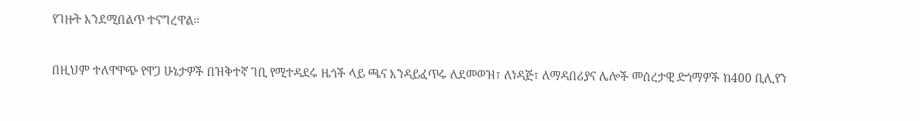የገዙት እንደሚበልጥ ተናግረዋል።

በዚህም ተለዋዋጭ የዋጋ ሁኔታዎች በዝቅተኛ ገቢ የሚተዳደሩ ዜጎች ላይ ጫና እንዳይፈጥሩ ለደመወዝ፣ ለነዳጅ፣ ለማዳበሪያና ሌሎች መሰረታዊ ድጎማዎች ከ400 ቢሊየን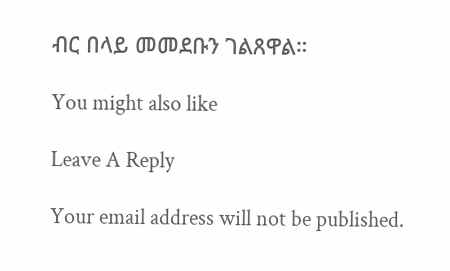ብር በላይ መመደቡን ገልጸዋል።

You might also like

Leave A Reply

Your email address will not be published.